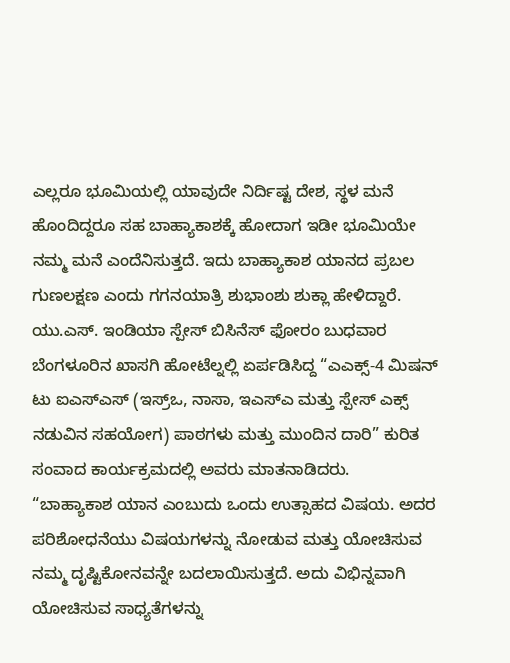ಎಲ್ಲರೂ ಭೂಮಿಯಲ್ಲಿ ಯಾವುದೇ ನಿರ್ದಿಷ್ಟ ದೇಶ, ಸ್ಥಳ ಮನೆ ಹೊಂದಿದ್ದರೂ ಸಹ ಬಾಹ್ಯಾಕಾಶಕ್ಕೆ ಹೋದಾಗ ಇಡೀ ಭೂಮಿಯೇ ನಮ್ಮ ಮನೆ ಎಂದೆನಿಸುತ್ತದೆ. ಇದು ಬಾಹ್ಯಾಕಾಶ ಯಾನದ ಪ್ರಬಲ ಗುಣಲಕ್ಷಣ ಎಂದು ಗಗನಯಾತ್ರಿ ಶುಭಾಂಶು ಶುಕ್ಲಾ ಹೇಳಿದ್ದಾರೆ.
ಯು.ಎಸ್. ಇಂಡಿಯಾ ಸ್ಪೇಸ್ ಬಿಸಿನೆಸ್ ಫೋರಂ ಬುಧವಾರ ಬೆಂಗಳೂರಿನ ಖಾಸಗಿ ಹೋಟೆಲ್ನಲ್ಲಿ ಏರ್ಪಡಿಸಿದ್ದ “ಎಎಕ್ಸ್-4 ಮಿಷನ್ ಟು ಐಎಸ್ಎಸ್ (ಇಸ್ರ್ಒ, ನಾಸಾ, ಇಎಸ್ಎ ಮತ್ತು ಸ್ಪೇಸ್ ಎಕ್ಸ್ ನಡುವಿನ ಸಹಯೋಗ) ಪಾಠಗಳು ಮತ್ತು ಮುಂದಿನ ದಾರಿ” ಕುರಿತ ಸಂವಾದ ಕಾರ್ಯಕ್ರಮದಲ್ಲಿ ಅವರು ಮಾತನಾಡಿದರು.
“ಬಾಹ್ಯಾಕಾಶ ಯಾನ ಎಂಬುದು ಒಂದು ಉತ್ಸಾಹದ ವಿಷಯ. ಅದರ ಪರಿಶೋಧನೆಯು ವಿಷಯಗಳನ್ನು ನೋಡುವ ಮತ್ತು ಯೋಚಿಸುವ ನಮ್ಮ ದೃಷ್ಟಿಕೋನವನ್ನೇ ಬದಲಾಯಿಸುತ್ತದೆ. ಅದು ವಿಭಿನ್ನವಾಗಿ ಯೋಚಿಸುವ ಸಾಧ್ಯತೆಗಳನ್ನು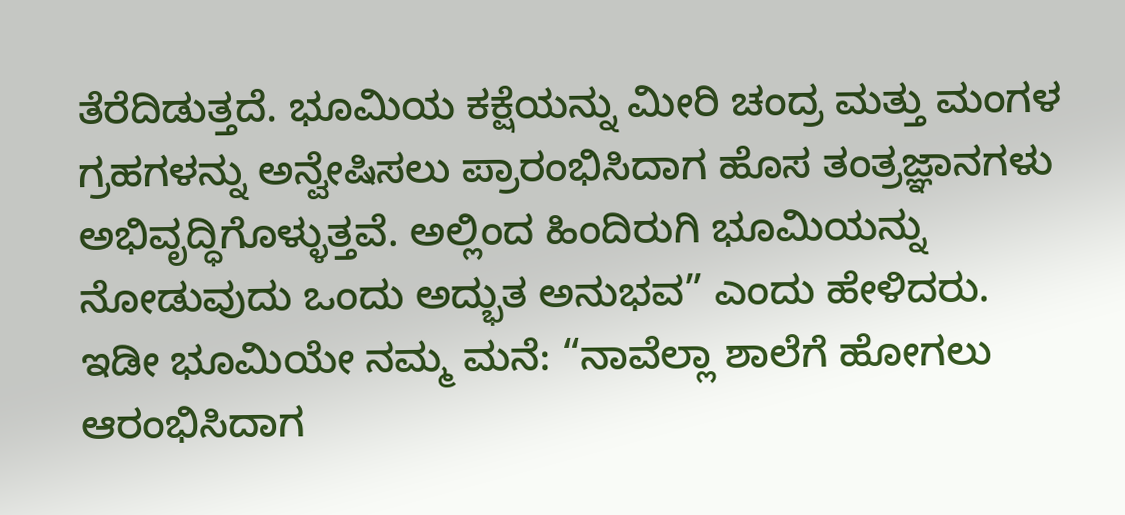ತೆರೆದಿಡುತ್ತದೆ. ಭೂಮಿಯ ಕಕ್ಷೆಯನ್ನು ಮೀರಿ ಚಂದ್ರ ಮತ್ತು ಮಂಗಳ ಗ್ರಹಗಳನ್ನು ಅನ್ವೇಷಿಸಲು ಪ್ರಾರಂಭಿಸಿದಾಗ ಹೊಸ ತಂತ್ರಜ್ಞಾನಗಳು ಅಭಿವೃದ್ಧಿಗೊಳ್ಳುತ್ತವೆ. ಅಲ್ಲಿಂದ ಹಿಂದಿರುಗಿ ಭೂಮಿಯನ್ನು ನೋಡುವುದು ಒಂದು ಅದ್ಭುತ ಅನುಭವ” ಎಂದು ಹೇಳಿದರು.
ಇಡೀ ಭೂಮಿಯೇ ನಮ್ಮ ಮನೆ: “ನಾವೆಲ್ಲಾ ಶಾಲೆಗೆ ಹೋಗಲು ಆರಂಭಿಸಿದಾಗ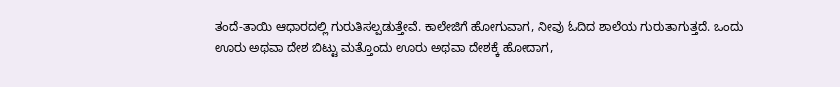ತಂದೆ-ತಾಯಿ ಆಧಾರದಲ್ಲಿ ಗುರುತಿಸಲ್ಪಡುತ್ತೇವೆ. ಕಾಲೇಜಿಗೆ ಹೋಗುವಾಗ, ನೀವು ಓದಿದ ಶಾಲೆಯ ಗುರುತಾಗುತ್ತದೆ. ಒಂದು ಊರು ಅಥವಾ ದೇಶ ಬಿಟ್ಟು ಮತ್ತೊಂದು ಊರು ಅಥವಾ ದೇಶಕ್ಕೆ ಹೋದಾಗ,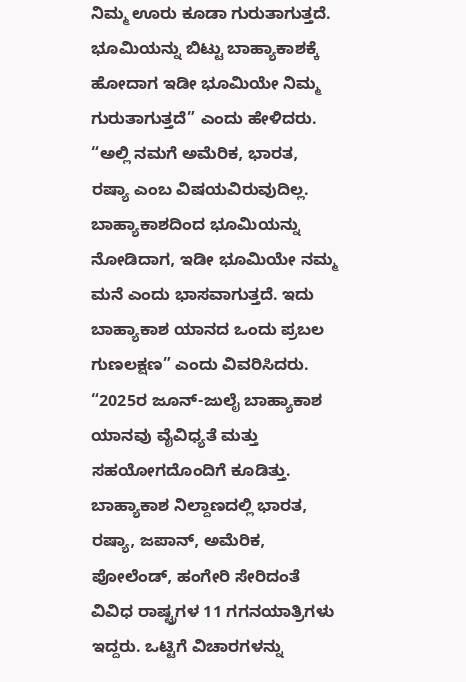ನಿಮ್ಮ ಊರು ಕೂಡಾ ಗುರುತಾಗುತ್ತದೆ. ಭೂಮಿಯನ್ನು ಬಿಟ್ಟು ಬಾಹ್ಯಾಕಾಶಕ್ಕೆ ಹೋದಾಗ ಇಡೀ ಭೂಮಿಯೇ ನಿಮ್ಮ ಗುರುತಾಗುತ್ತದೆ” ಎಂದು ಹೇಳಿದರು.
“ಅಲ್ಲಿ ನಮಗೆ ಅಮೆರಿಕ, ಭಾರತ, ರಷ್ಯಾ ಎಂಬ ವಿಷಯವಿರುವುದಿಲ್ಲ. ಬಾಹ್ಯಾಕಾಶದಿಂದ ಭೂಮಿಯನ್ನು ನೋಡಿದಾಗ, ಇಡೀ ಭೂಮಿಯೇ ನಮ್ಮ ಮನೆ ಎಂದು ಭಾಸವಾಗುತ್ತದೆ. ಇದು ಬಾಹ್ಯಾಕಾಶ ಯಾನದ ಒಂದು ಪ್ರಬಲ ಗುಣಲಕ್ಷಣ” ಎಂದು ವಿವರಿಸಿದರು.
“2025ರ ಜೂನ್-ಜುಲೈ ಬಾಹ್ಯಾಕಾಶ ಯಾನವು ವೈವಿಧ್ಯತೆ ಮತ್ತು ಸಹಯೋಗದೊಂದಿಗೆ ಕೂಡಿತ್ತು. ಬಾಹ್ಯಾಕಾಶ ನಿಲ್ದಾಣದಲ್ಲಿ ಭಾರತ, ರಷ್ಯಾ, ಜಪಾನ್, ಅಮೆರಿಕ, ಪೋಲೆಂಡ್, ಹಂಗೇರಿ ಸೇರಿದಂತೆ ವಿವಿಧ ರಾಷ್ಟ್ರಗಳ 11 ಗಗನಯಾತ್ರಿಗಳು ಇದ್ದರು. ಒಟ್ಟಿಗೆ ವಿಚಾರಗಳನ್ನು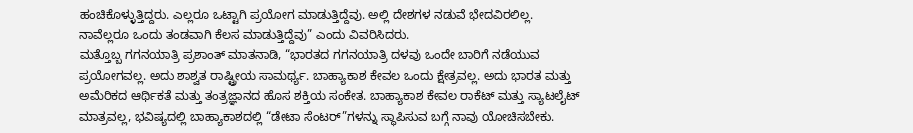ಹಂಚಿಕೊಳ್ಳುತ್ತಿದ್ದರು. ಎಲ್ಲರೂ ಒಟ್ಟಾಗಿ ಪ್ರಯೋಗ ಮಾಡುತ್ತಿದ್ದೆವು. ಅಲ್ಲಿ ದೇಶಗಳ ನಡುವೆ ಭೇದವಿರಲಿಲ್ಲ. ನಾವೆಲ್ಲರೂ ಒಂದು ತಂಡವಾಗಿ ಕೆಲಸ ಮಾಡುತ್ತಿದ್ದೆವು” ಎಂದು ವಿವರಿಸಿದರು.
ಮತ್ತೊಬ್ಬ ಗಗನಯಾತ್ರಿ ಪ್ರಶಾಂತ್ ಮಾತನಾಡಿ, “ಭಾರತದ ಗಗನಯಾತ್ರಿ ದಳವು ಒಂದೇ ಬಾರಿಗೆ ನಡೆಯುವ ಪ್ರಯೋಗವಲ್ಲ. ಅದು ಶಾಶ್ವತ ರಾಷ್ಟ್ರೀಯ ಸಾಮರ್ಥ್ಯ. ಬಾಹ್ಯಾಕಾಶ ಕೇವಲ ಒಂದು ಕ್ಷೇತ್ರವಲ್ಲ. ಅದು ಭಾರತ ಮತ್ತು ಅಮೆರಿಕದ ಆರ್ಥಿಕತೆ ಮತ್ತು ತಂತ್ರಜ್ಞಾನದ ಹೊಸ ಶಕ್ತಿಯ ಸಂಕೇತ. ಬಾಹ್ಯಾಕಾಶ ಕೇವಲ ರಾಕೆಟ್ ಮತ್ತು ಸ್ಯಾಟಲೈಟ್ ಮಾತ್ರವಲ್ಲ, ಭವಿಷ್ಯದಲ್ಲಿ ಬಾಹ್ಯಾಕಾಶದಲ್ಲಿ “ಡೇಟಾ ಸೆಂಟರ್”ಗಳನ್ನು ಸ್ಥಾಪಿಸುವ ಬಗ್ಗೆ ನಾವು ಯೋಚಿಸಬೇಕು.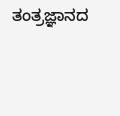ತಂತ್ರಜ್ಞಾನದ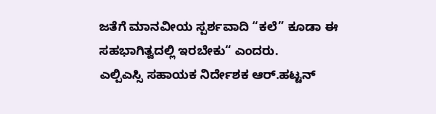ಜತೆಗೆ ಮಾನವೀಯ ಸ್ಪರ್ಶವಾದಿ “ಕಲೆ” ಕೂಡಾ ಈ ಸಹಭಾಗಿತ್ವದಲ್ಲಿ ಇರಬೇಕು“ ಎಂದರು.
ಎಲ್ಪಿಎಸ್ಸಿ ಸಹಾಯಕ ನಿರ್ದೇಶಕ ಆರ್.ಹಟ್ಟನ್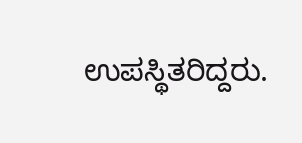ಉಪಸ್ಥಿತರಿದ್ದರು.